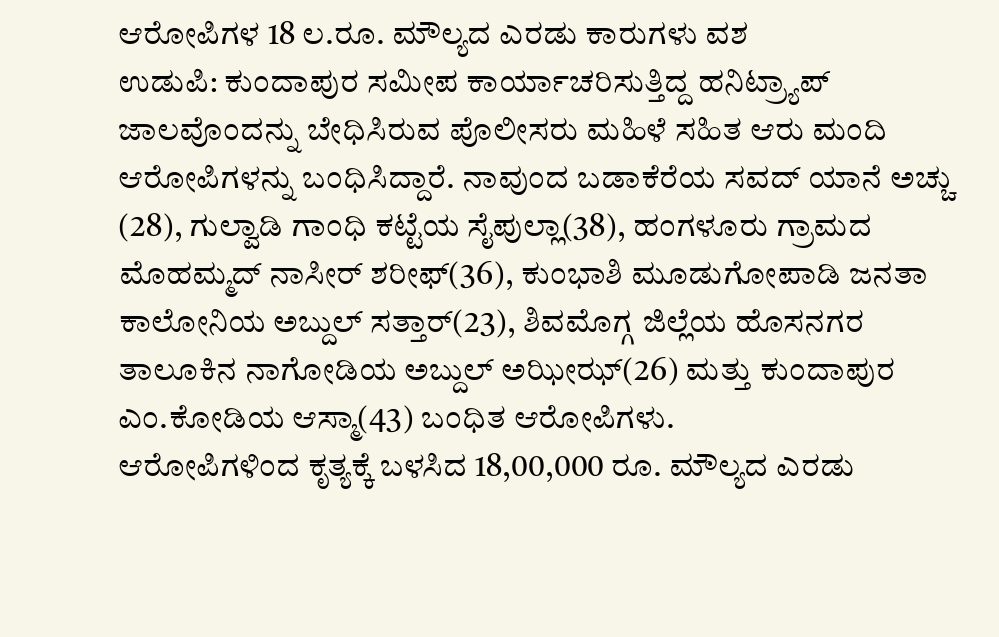ಆರೋಪಿಗಳ 18 ಲ.ರೂ. ಮೌಲ್ಯದ ಎರಡು ಕಾರುಗಳು ವಶ
ಉಡುಪಿ: ಕುಂದಾಪುರ ಸಮೀಪ ಕಾರ್ಯಾಚರಿಸುತ್ತಿದ್ದ ಹನಿಟ್ರ್ಯಾಪ್ ಜಾಲವೊಂದನ್ನು ಬೇಧಿಸಿರುವ ಪೊಲೀಸರು ಮಹಿಳೆ ಸಹಿತ ಆರು ಮಂದಿ ಆರೋಪಿಗಳನ್ನು ಬಂಧಿಸಿದ್ದಾರೆ. ನಾವುಂದ ಬಡಾಕೆರೆಯ ಸವದ್ ಯಾನೆ ಅಚ್ಚು (28), ಗುಲ್ವಾಡಿ ಗಾಂಧಿ ಕಟ್ಟೆಯ ಸೈಪುಲ್ಲಾ(38), ಹಂಗಳೂರು ಗ್ರಾಮದ ಮೊಹಮ್ಮದ್ ನಾಸೀರ್ ಶರೀಫ್(36), ಕುಂಭಾಶಿ ಮೂಡುಗೋಪಾಡಿ ಜನತಾ ಕಾಲೋನಿಯ ಅಬ್ದುಲ್ ಸತ್ತಾರ್(23), ಶಿವಮೊಗ್ಗ ಜಿಲ್ಲೆಯ ಹೊಸನಗರ ತಾಲೂಕಿನ ನಾಗೋಡಿಯ ಅಬ್ದುಲ್ ಅಝೀಝ್(26) ಮತ್ತು ಕುಂದಾಪುರ ಎಂ.ಕೋಡಿಯ ಆಸ್ಮಾ(43) ಬಂಧಿತ ಆರೋಪಿಗಳು.
ಆರೋಪಿಗಳಿಂದ ಕೃತ್ಯಕ್ಕೆ ಬಳಸಿದ 18,00,000 ರೂ. ಮೌಲ್ಯದ ಎರಡು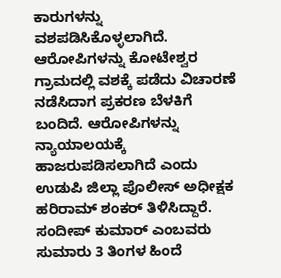ಕಾರುಗಳನ್ನು ವಶಪಡಿಸಿಕೊಳ್ಳಲಾಗಿದೆ. ಆರೋಪಿಗಳನ್ನು ಕೋಟೇಶ್ವರ ಗ್ರಾಮದಲ್ಲಿ ವಶಕ್ಕೆ ಪಡೆದು ವಿಚಾರಣೆ ನಡೆಸಿದಾಗ ಪ್ರಕರಣ ಬೆಳಕಿಗೆ ಬಂದಿದೆ. ಆರೋಪಿಗಳನ್ನು ನ್ಯಾಯಾಲಯಕ್ಕೆ ಹಾಜರುಪಡಿಸಲಾಗಿದೆ ಎಂದು ಉಡುಪಿ ಜಿಲ್ಲಾ ಪೊಲೀಸ್ ಅಧೀಕ್ಷಕ ಹರಿರಾಮ್ ಶಂಕರ್ ತಿಳಿಸಿದ್ದಾರೆ.
ಸಂದೀಪ್ ಕುಮಾರ್ ಎಂಬವರು ಸುಮಾರು 3 ತಿಂಗಳ ಹಿಂದೆ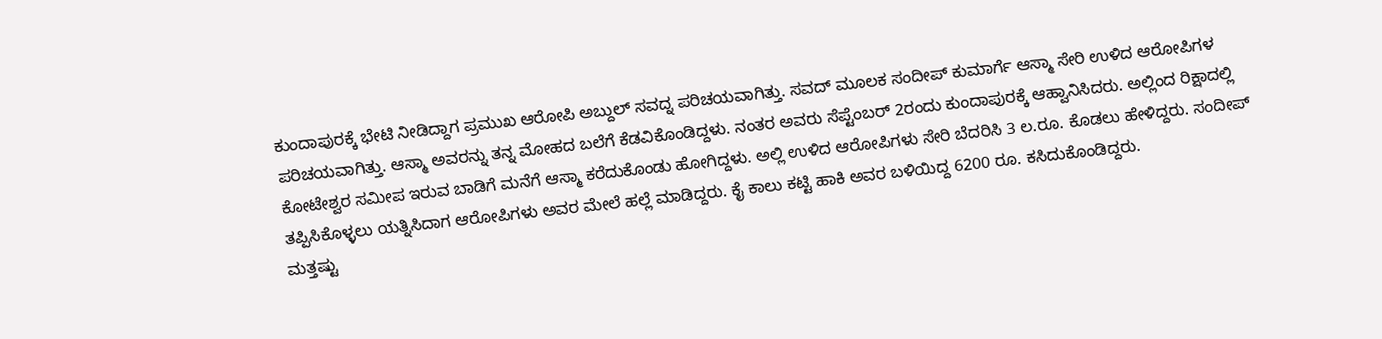ಕುಂದಾಪುರಕ್ಕೆ ಭೇಟಿ ನೀಡಿದ್ದಾಗ ಪ್ರಮುಖ ಆರೋಪಿ ಅಬ್ದುಲ್ ಸವದ್ನ ಪರಿಚಯವಾಗಿತ್ತು. ಸವದ್ ಮೂಲಕ ಸಂದೀಪ್ ಕುಮಾರ್ಗೆ ಆಸ್ಮಾ ಸೇರಿ ಉಳಿದ ಆರೋಪಿಗಳ ಪರಿಚಯವಾಗಿತ್ತು. ಆಸ್ಮಾ ಅವರನ್ನು ತನ್ನ ಮೋಹದ ಬಲೆಗೆ ಕೆಡವಿಕೊಂಡಿದ್ದಳು. ನಂತರ ಅವರು ಸೆಪ್ಟೆಂಬರ್ 2ರಂದು ಕುಂದಾಪುರಕ್ಕೆ ಆಹ್ವಾನಿಸಿದರು. ಅಲ್ಲಿಂದ ರಿಕ್ಷಾದಲ್ಲಿ ಕೋಟೇಶ್ವರ ಸಮೀಪ ಇರುವ ಬಾಡಿಗೆ ಮನೆಗೆ ಆಸ್ಮಾ ಕರೆದುಕೊಂಡು ಹೋಗಿದ್ದಳು. ಅಲ್ಲಿ ಉಳಿದ ಆರೋಪಿಗಳು ಸೇರಿ ಬೆದರಿಸಿ 3 ಲ.ರೂ. ಕೊಡಲು ಹೇಳಿದ್ದರು. ಸಂದೀಪ್ ತಪ್ಪಿಸಿಕೊಳ್ಳಲು ಯತ್ನಿಸಿದಾಗ ಆರೋಪಿಗಳು ಅವರ ಮೇಲೆ ಹಲ್ಲೆ ಮಾಡಿದ್ದರು. ಕೈ ಕಾಲು ಕಟ್ಟಿ ಹಾಕಿ ಅವರ ಬಳಿಯಿದ್ದ 6200 ರೂ. ಕಸಿದುಕೊಂಡಿದ್ದರು.
ಮತ್ತಷ್ಟು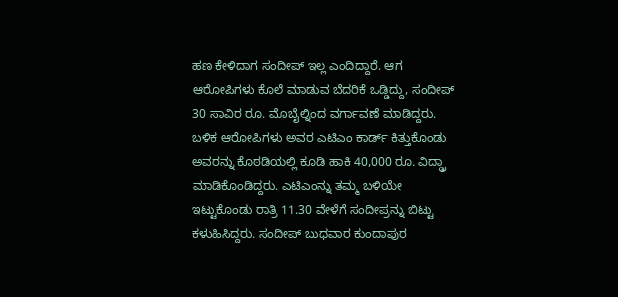ಹಣ ಕೇಳಿದಾಗ ಸಂದೀಪ್ ಇಲ್ಲ ಎಂದಿದ್ದಾರೆ. ಆಗ ಆರೋಪಿಗಳು ಕೊಲೆ ಮಾಡುವ ಬೆದರಿಕೆ ಒಡ್ಡಿದ್ದು, ಸಂದೀಪ್ 30 ಸಾವಿರ ರೂ. ಮೊಬೈಲ್ನಿಂದ ವರ್ಗಾವಣೆ ಮಾಡಿದ್ದರು. ಬಳಿಕ ಆರೋಪಿಗಳು ಅವರ ಎಟಿಎಂ ಕಾರ್ಡ್ ಕಿತ್ತುಕೊಂಡು ಅವರನ್ನು ಕೊಠಡಿಯಲ್ಲಿ ಕೂಡಿ ಹಾಕಿ 40,000 ರೂ. ವಿದ್ಡ್ರಾ ಮಾಡಿಕೊಂಡಿದ್ದರು. ಎಟಿಎಂನ್ನು ತಮ್ಮ ಬಳಿಯೇ ಇಟ್ಟುಕೊಂಡು ರಾತ್ರಿ 11.30 ವೇಳೆಗೆ ಸಂದೀಪ್ರನ್ನು ಬಿಟ್ಟು ಕಳುಹಿಸಿದ್ದರು. ಸಂದೀಪ್ ಬುಧವಾರ ಕುಂದಾಪುರ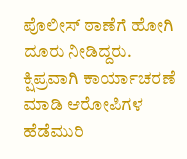ಪೊಲೀಸ್ ಠಾಣೆಗೆ ಹೋಗಿ ದೂರು ನೀಡಿದ್ದರು. ಕ್ಷಿಪ್ರವಾಗಿ ಕಾರ್ಯಾಚರಣೆ ಮಾಡಿ ಆರೋಪಿಗಳ ಹೆಡೆಮುರಿ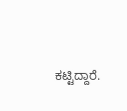ಕಟ್ಟಿದ್ದಾರೆ.